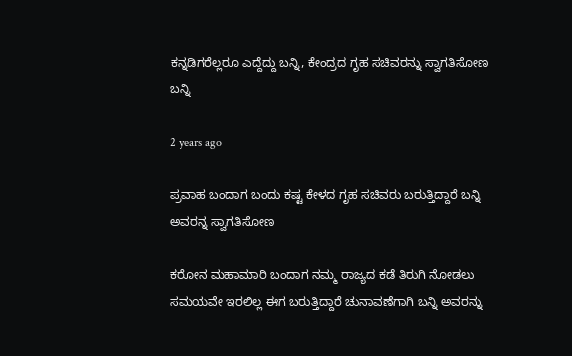ಕನ್ನಡಿಗರೆಲ್ಲರೂ ಎದ್ದೆದ್ದು ಬನ್ನಿ, ಕೇಂದ್ರದ ಗೃಹ ಸಚಿವರನ್ನು ಸ್ವಾಗತಿಸೋಣ ಬನ್ನಿ

2 years ago

ಪ್ರವಾಹ ಬಂದಾಗ ಬಂದು ಕಷ್ಟ ಕೇಳದ ಗೃಹ ಸಚಿವರು ಬರುತ್ತಿದ್ದಾರೆ ಬನ್ನಿ ಅವರನ್ನ ಸ್ವಾಗತಿಸೋಣ

ಕರೋನ ಮಹಾಮಾರಿ ಬಂದಾಗ ನಮ್ಮ ರಾಜ್ಯದ ಕಡೆ ತಿರುಗಿ ನೋಡಲು ಸಮಯವೇ ಇರಲಿಲ್ಲ ಈಗ ಬರುತ್ತಿದ್ದಾರೆ ಚುನಾವಣೆಗಾಗಿ ಬನ್ನಿ ಅವರನ್ನು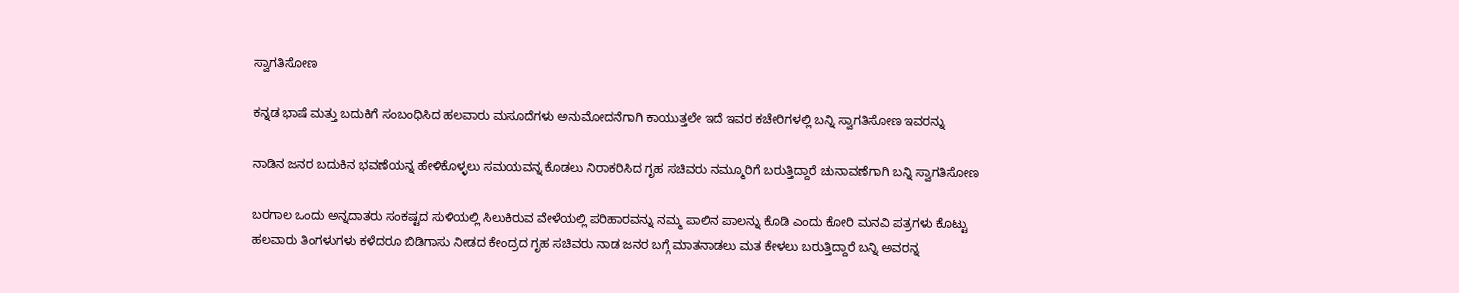ಸ್ವಾಗತಿಸೋಣ

ಕನ್ನಡ ಭಾಷೆ ಮತ್ತು ಬದುಕಿಗೆ ಸಂಬಂಧಿಸಿದ ಹಲವಾರು ಮಸೂದೆಗಳು ಅನುಮೋದನೆಗಾಗಿ ಕಾಯುತ್ತಲೇ ಇದೆ ಇವರ ಕಚೇರಿಗಳಲ್ಲಿ ಬನ್ನಿ ಸ್ವಾಗತಿಸೋಣ ಇವರನ್ನು

ನಾಡಿನ ಜನರ ಬದುಕಿನ ಭವಣೆಯನ್ನ ಹೇಳಿಕೊಳ್ಳಲು ಸಮಯವನ್ನ ಕೊಡಲು ನಿರಾಕರಿಸಿದ ಗೃಹ ಸಚಿವರು ನಮ್ಮೂರಿಗೆ ಬರುತ್ತಿದ್ದಾರೆ ಚುನಾವಣೆಗಾಗಿ ಬನ್ನಿ ಸ್ವಾಗತಿಸೋಣ

ಬರಗಾಲ ಒಂದು ಅನ್ನದಾತರು ಸಂಕಷ್ಟದ ಸುಳಿಯಲ್ಲಿ ಸಿಲುಕಿರುವ ವೇಳೆಯಲ್ಲಿ ಪರಿಹಾರವನ್ನು ನಮ್ಮ ಪಾಲಿನ ಪಾಲನ್ನು ಕೊಡಿ ಎಂದು ಕೋರಿ ಮನವಿ ಪತ್ರಗಳು ಕೊಟ್ಟು ಹಲವಾರು ತಿಂಗಳುಗಳು ಕಳೆದರೂ ಬಿಡಿಗಾಸು ನೀಡದ ಕೇಂದ್ರದ ಗೃಹ ಸಚಿವರು ನಾಡ ಜನರ ಬಗ್ಗೆ ಮಾತನಾಡಲು ಮತ ಕೇಳಲು ಬರುತ್ತಿದ್ದಾರೆ ಬನ್ನಿ ಅವರನ್ನ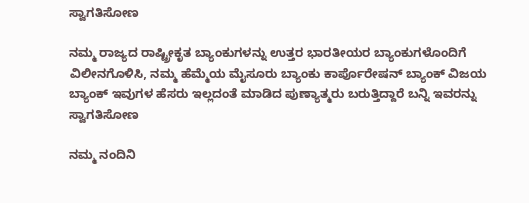ಸ್ವಾಗತಿಸೋಣ

ನಮ್ಮ ರಾಜ್ಯದ ರಾಷ್ಟ್ರೀಕೃತ ಬ್ಯಾಂಕುಗಳನ್ನು ಉತ್ತರ ಭಾರತೀಯರ ಬ್ಯಾಂಕುಗಳೊಂದಿಗೆ ವಿಲೀನಗೊಳಿಸಿ, ನಮ್ಮ ಹೆಮ್ಮೆಯ ಮೈಸೂರು ಬ್ಯಾಂಕು ಕಾರ್ಪೊರೇಷನ್ ಬ್ಯಾಂಕ್ ವಿಜಯ ಬ್ಯಾಂಕ್ ಇವುಗಳ ಹೆಸರು ಇಲ್ಲದಂತೆ ಮಾಡಿದ ಪುಣ್ಯಾತ್ಮರು ಬರುತ್ತಿದ್ದಾರೆ ಬನ್ನಿ ಇವರನ್ನು ಸ್ವಾಗತಿಸೋಣ

ನಮ್ಮ ನಂದಿನಿ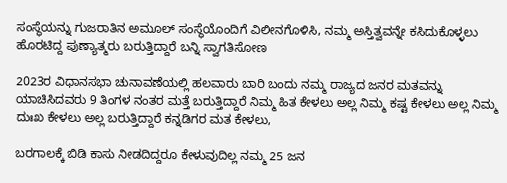ಸಂಸ್ಥೆಯನ್ನು ಗುಜರಾತಿನ ಅಮೂಲ್ ಸಂಸ್ಥೆಯೊಂದಿಗೆ ವಿಲೀನಗೊಳಿಸಿ, ನಮ್ಮ ಅಸ್ತಿತ್ವವನ್ನೇ ಕಸಿದುಕೊಳ್ಳಲು ಹೊರಟಿದ್ದ ಪುಣ್ಯಾತ್ಮರು ಬರುತ್ತಿದ್ದಾರೆ ಬನ್ನಿ ಸ್ವಾಗತಿಸೋಣ

2023ರ ವಿಧಾನಸಭಾ ಚುನಾವಣೆಯಲ್ಲಿ ಹಲವಾರು ಬಾರಿ ಬಂದು ನಮ್ಮ ರಾಜ್ಯದ ಜನರ ಮತವನ್ನು ಯಾಚಿಸಿದವರು 9 ತಿಂಗಳ ನಂತರ ಮತ್ತೆ ಬರುತ್ತಿದ್ದಾರೆ ನಿಮ್ಮ ಹಿತ ಕೇಳಲು ಅಲ್ಲ ನಿಮ್ಮ ಕಷ್ಟ ಕೇಳಲು ಅಲ್ಲ ನಿಮ್ಮ ದುಃಖ ಕೇಳಲು ಅಲ್ಲ ಬರುತ್ತಿದ್ದಾರೆ ಕನ್ನಡಿಗರ ಮತ ಕೇಳಲು,

ಬರಗಾಲಕ್ಕೆ ಬಿಡಿ ಕಾಸು ನೀಡದಿದ್ದರೂ ಕೇಳುವುದಿಲ್ಲ ನಮ್ಮ 25 ಜನ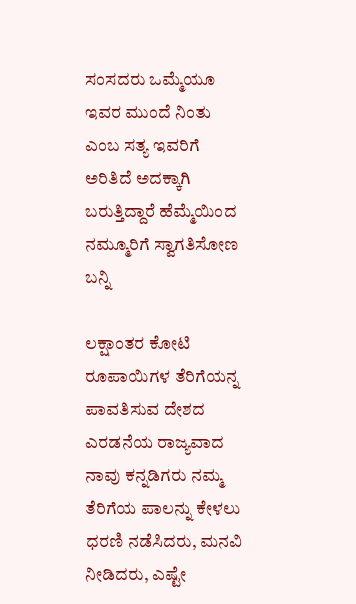ಸಂಸದರು ಒಮ್ಮೆಯೂ ಇವರ ಮುಂದೆ ನಿಂತು ಎಂಬ ಸತ್ಯ ಇವರಿಗೆ ಅರಿತಿದೆ ಅದಕ್ಕಾಗಿ ಬರುತ್ತಿದ್ದಾರೆ ಹೆಮ್ಮೆಯಿಂದ ನಮ್ಮೂರಿಗೆ ಸ್ವಾಗತಿಸೋಣ ಬನ್ನಿ

ಲಕ್ಷಾಂತರ ಕೋಟಿ ರೂಪಾಯಿಗಳ ತೆರಿಗೆಯನ್ನ ಪಾವತಿಸುವ ದೇಶದ ಎರಡನೆಯ ರಾಜ್ಯವಾದ ನಾವು ಕನ್ನಡಿಗರು ನಮ್ಮ ತೆರಿಗೆಯ ಪಾಲನ್ನು ಕೇಳಲು ಧರಣಿ ನಡೆಸಿದರು, ಮನವಿ ನೀಡಿದರು, ಎಷ್ಟೇ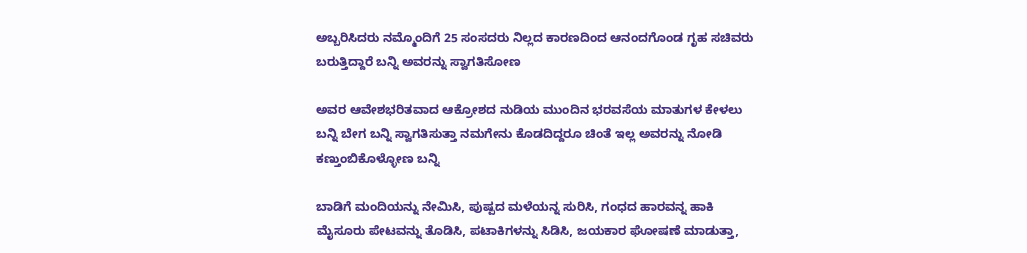ಅಬ್ಬರಿಸಿದರು ನಮ್ಮೊಂದಿಗೆ 25 ಸಂಸದರು ನಿಲ್ಲದ ಕಾರಣದಿಂದ ಆನಂದಗೊಂಡ ಗೃಹ ಸಚಿವರು ಬರುತ್ತಿದ್ದಾರೆ ಬನ್ನಿ ಅವರನ್ನು ಸ್ವಾಗತಿಸೋಣ

ಅವರ ಆವೇಶಭರಿತವಾದ ಆಕ್ರೋಶದ ನುಡಿಯ ಮುಂದಿನ ಭರವಸೆಯ ಮಾತುಗಳ ಕೇಳಲು ಬನ್ನಿ ಬೇಗ ಬನ್ನಿ ಸ್ವಾಗತಿಸುತ್ತಾ ನಮಗೇನು ಕೊಡದಿದ್ದರೂ ಚಿಂತೆ ಇಲ್ಲ ಅವರನ್ನು ನೋಡಿ ಕಣ್ತುಂಬಿಕೊಳ್ಳೋಣ ಬನ್ನಿ

ಬಾಡಿಗೆ ಮಂದಿಯನ್ನು ನೇಮಿಸಿ, ಪುಷ್ಪದ ಮಳೆಯನ್ನ ಸುರಿಸಿ, ಗಂಧದ ಹಾರವನ್ನ ಹಾಕಿ ಮೈಸೂರು ಪೇಟವನ್ನು ತೊಡಿಸಿ, ಪಟಾಕಿಗಳನ್ನು ಸಿಡಿಸಿ, ಜಯಕಾರ ಘೋಷಣೆ ಮಾಡುತ್ತಾ,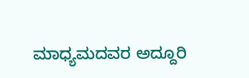ಮಾಧ್ಯಮದವರ ಅದ್ದೂರಿ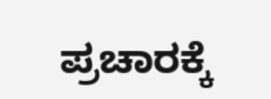ಪ್ರಚಾರಕ್ಕೆ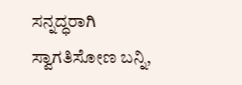ಸನ್ನದ್ಧರಾಗಿ ಸ್ವಾಗತಿಸೋಣ ಬನ್ನಿ,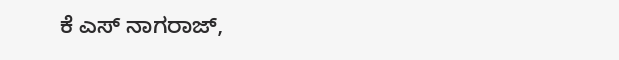ಕೆ ಎಸ್ ನಾಗರಾಜ್,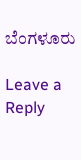ಬೆಂಗಳೂರು

Leave a Reply